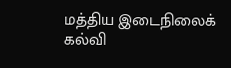மத்திய இடைநிலைக் கல்வி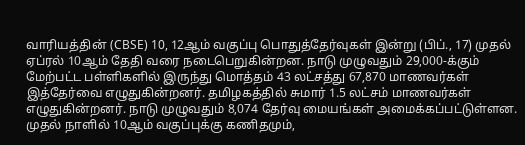வாரியத்தின் (CBSE) 10, 12ஆம் வகுப்பு பொதுத்தேர்வுகள் இன்று (பிப்., 17) முதல் ஏப்ரல் 10ஆம் தேதி வரை நடைபெறுகின்றன. நாடு முழுவதும் 29,000-க்கும் மேற்பட்ட பள்ளிகளில் இருந்து மொத்தம் 43 லட்சத்து 67,870 மாணவர்கள் இத்தேர்வை எழுதுகின்றனர். தமிழகத்தில் சுமார் 1.5 லட்சம் மாணவர்கள் எழுதுகின்றனர். நாடு முழுவதும் 8,074 தேர்வு மையங்கள் அமைக்கப்பட்டுள்ளன. முதல் நாளில் 10ஆம் வகுப்புக்கு கணிதமும்,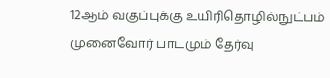12ஆம் வகுப்புக்கு உயிரிதொழில்நுட்பம் முனைவோர் பாடமும் தேர்வு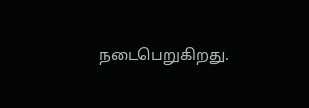நடைபெறுகிறது.